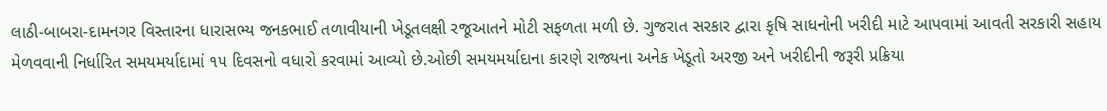લાઠી-બાબરા-દામનગર વિસ્તારના ધારાસભ્ય જનકભાઈ તળાવીયાની ખેડૂતલક્ષી રજૂઆતને મોટી સફળતા મળી છે. ગુજરાત સરકાર દ્વારા કૃષિ સાધનોની ખરીદી માટે આપવામાં આવતી સરકારી સહાય મેળવવાની નિર્ધારિત સમયમર્યાદામાં ૧૫ દિવસનો વધારો કરવામાં આવ્યો છે.ઓછી સમયમર્યાદાના કારણે રાજ્યના અનેક ખેડૂતો અરજી અને ખરીદીની જરૂરી પ્રક્રિયા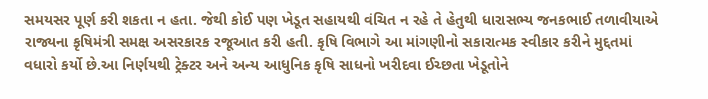સમયસર પૂર્ણ કરી શકતા ન હતા. જેથી કોઈ પણ ખેડૂત સહાયથી વંચિત ન રહે તે હેતુથી ધારાસભ્ય જનકભાઈ તળાવીયાએ રાજ્યના કૃષિમંત્રી સમક્ષ અસરકારક રજૂઆત કરી હતી. કૃષિ વિભાગે આ માંગણીનો સકારાત્મક સ્વીકાર કરીને મુદ્દતમાં વધારો કર્યો છે.આ નિર્ણયથી ટ્રેક્ટર અને અન્ય આધુનિક કૃષિ સાધનો ખરીદવા ઈચ્છતા ખેડૂતોને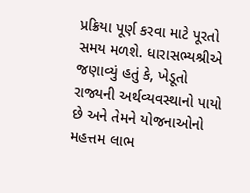પ્રક્રિયા પૂર્ણ કરવા માટે પૂરતો સમય મળશે. ધારાસભ્યશ્રીએ જણાવ્યું હતું કે, ખેડૂતો રાજ્યની અર્થવ્યવસ્થાનો પાયો છે અને તેમને યોજનાઓનો મહત્તમ લાભ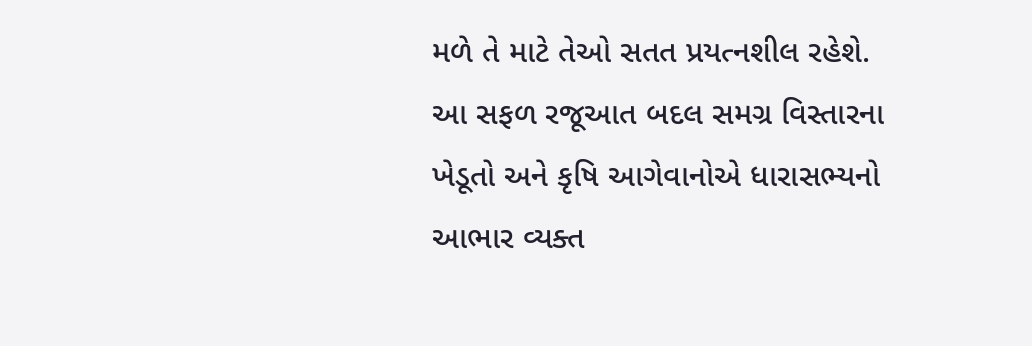મળે તે માટે તેઓ સતત પ્રયત્નશીલ રહેશે. આ સફળ રજૂઆત બદલ સમગ્ર વિસ્તારના ખેડૂતો અને કૃષિ આગેવાનોએ ધારાસભ્યનો આભાર વ્યક્ત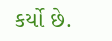કર્યો છે.